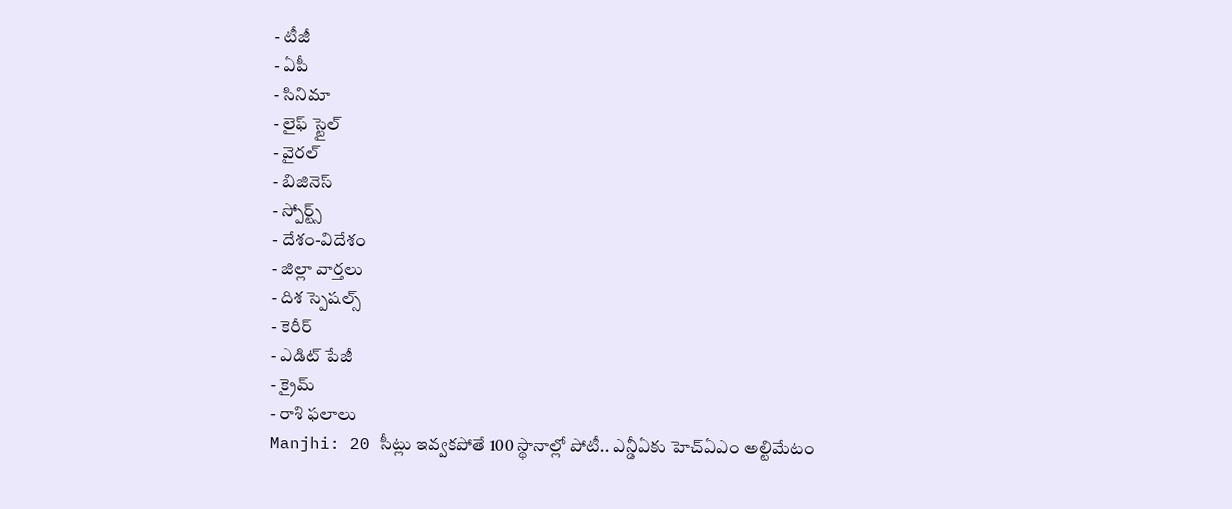- టీజీ
- ఏపీ
- సినిమా
- లైఫ్ స్టైల్
- వైరల్
- బిజినెస్
- స్పోర్ట్స్
- దేశం-విదేశం
- జిల్లా వార్తలు
- దిశ స్పెషల్స్
- కెరీర్
- ఎడిట్ పేజీ
- క్రైమ్
- రాశి ఫలాలు
Manjhi: 20 సీట్లు ఇవ్వకపోతే 100 స్థానాల్లో పోటీ.. ఎన్డీఏకు హెచ్ఏఎం అల్టిమేటం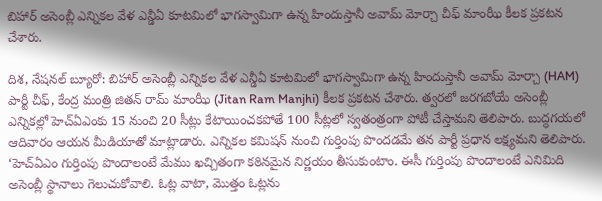బిహార్ అసెంబ్లీ ఎన్నికల వేళ ఎన్డీఏ కూటమిలో భాగస్వామిగా ఉన్న హిందుస్తానీ అవామ్ మోర్చా చీఫ్ మాంఝీ కీలక ప్రకటన చేశారు.

దిశ, నేషనల్ బ్యూరో: బిహార్ అసెంబ్లీ ఎన్నికల వేళ ఎన్డీఏ కూటమిలో భాగస్వామిగా ఉన్న హిందుస్తానీ అవామ్ మోర్చా (HAM) పార్టీ చీఫ్, కేంద్ర మంత్రి జితన్ రామ్ మాంఝీ (Jitan Ram Manjhi) కీలక ప్రకటన చేశారు. త్వరలో జరగబోయే అసెంబ్లీ ఎన్నికల్లో హెచ్ఏఎంకు 15 నుంచి 20 సీట్లు కేటాయించకపోతే 100 సీట్లలో స్వతంత్రంగా పోటీ చేస్తామని తెలిపారు. బుద్ధగయలో ఆదివారం ఆయన మీడియాతో మాట్లాడారు. ఎన్నికల కమిషన్ నుంచి గుర్తింపు పొందడమే తన పార్టీ ప్రధాన లక్ష్యమని తెలిపారు. ‘హెచ్ఏఎం గుర్తింపు పొందాలంటే మేము ఖచ్చితంగా కఠినమైన నిర్ణయం తీసుకుంటాం. ఈసీ గుర్తింపు పొందాలంటే ఎనిమిది అసెంబ్లీ స్థానాలు గెలుచుకోవాలి. ఓట్ల వాటా, మొత్తం ఓట్లను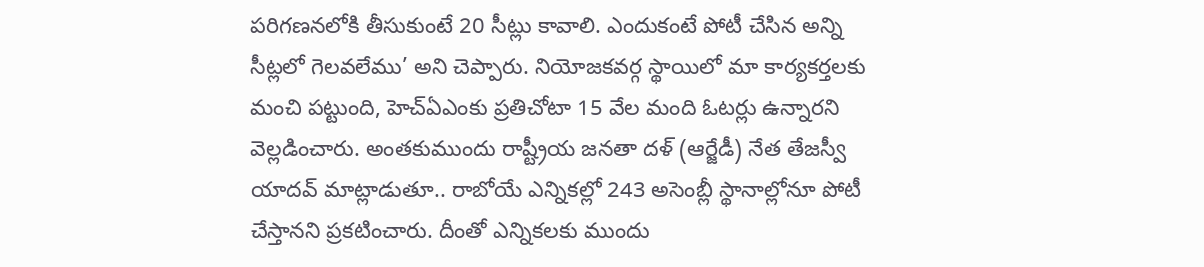పరిగణనలోకి తీసుకుంటే 20 సీట్లు కావాలి. ఎందుకంటే పోటీ చేసిన అన్ని సీట్లలో గెలవలేము’ అని చెప్పారు. నియోజకవర్గ స్థాయిలో మా కార్యకర్తలకు మంచి పట్టుంది, హెచ్ఏఎంకు ప్రతిచోటా 15 వేల మంది ఓటర్లు ఉన్నారని వెల్లడించారు. అంతకుముందు రాష్ట్రీయ జనతా దళ్ (ఆర్జేడీ) నేత తేజస్వీ యాదవ్ మాట్లాడుతూ.. రాబోయే ఎన్నికల్లో 243 అసెంబ్లీ స్థానాల్లోనూ పోటీ చేస్తానని ప్రకటించారు. దీంతో ఎన్నికలకు ముందు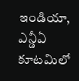ఇండియా, ఎన్డీఏ కూటమిలో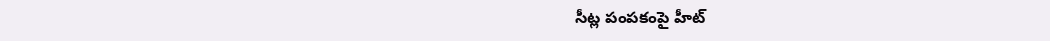సీట్ల పంపకంపై హీట్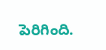పెరిగింది.